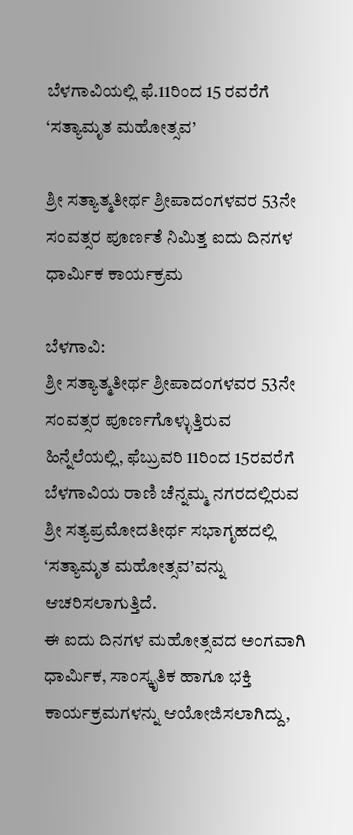ಬೆಳಗಾವಿಯಲ್ಲಿ ಫೆ.11ರಿಂದ 15 ರವರೆಗೆ ‘ಸತ್ಯಾಮೃತ ಮಹೋತ್ಸವ’

ಶ್ರೀ ಸತ್ಯಾತ್ಮತೀರ್ಥ ಶ್ರೀಪಾದಂಗಳವರ 53ನೇ ಸಂವತ್ಸರ ಪೂರ್ಣತೆ ನಿಮಿತ್ತ ಐದು ದಿನಗಳ ಧಾರ್ಮಿಕ ಕಾರ್ಯಕ್ರಮ

ಬೆಳಗಾವಿ:
ಶ್ರೀ ಸತ್ಯಾತ್ಮತೀರ್ಥ ಶ್ರೀಪಾದಂಗಳವರ 53ನೇ ಸಂವತ್ಸರ ಪೂರ್ಣಗೊಳ್ಳುತ್ತಿರುವ ಹಿನ್ನೆಲೆಯಲ್ಲಿ, ಫೆಬ್ರುವರಿ 11ರಿಂದ 15ರವರೆಗೆ ಬೆಳಗಾವಿಯ ರಾಣಿ ಚೆನ್ನಮ್ಮ ನಗರದಲ್ಲಿರುವ ಶ್ರೀ ಸತ್ಯಪ್ರಮೋದತೀರ್ಥ ಸಭಾಗೃಹದಲ್ಲಿ ‘ಸತ್ಯಾಮೃತ ಮಹೋತ್ಸವ’ವನ್ನು ಆಚರಿಸಲಾಗುತ್ತಿದೆ.
ಈ ಐದು ದಿನಗಳ ಮಹೋತ್ಸವದ ಅಂಗವಾಗಿ ಧಾರ್ಮಿಕ, ಸಾಂಸ್ಕೃತಿಕ ಹಾಗೂ ಭಕ್ತಿ ಕಾರ್ಯಕ್ರಮಗಳನ್ನು ಆಯೋಜಿಸಲಾಗಿದ್ದು,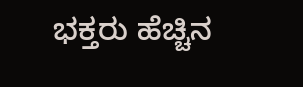ಭಕ್ತರು ಹೆಚ್ಚಿನ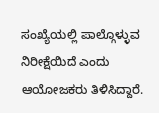ಸಂಖ್ಯೆಯಲ್ಲಿ ಪಾಲ್ಗೊಳ್ಳುವ ನಿರೀಕ್ಷೆಯಿದೆ ಎಂದು ಆಯೋಜಕರು ತಿಳಿಸಿದ್ದಾರೆ.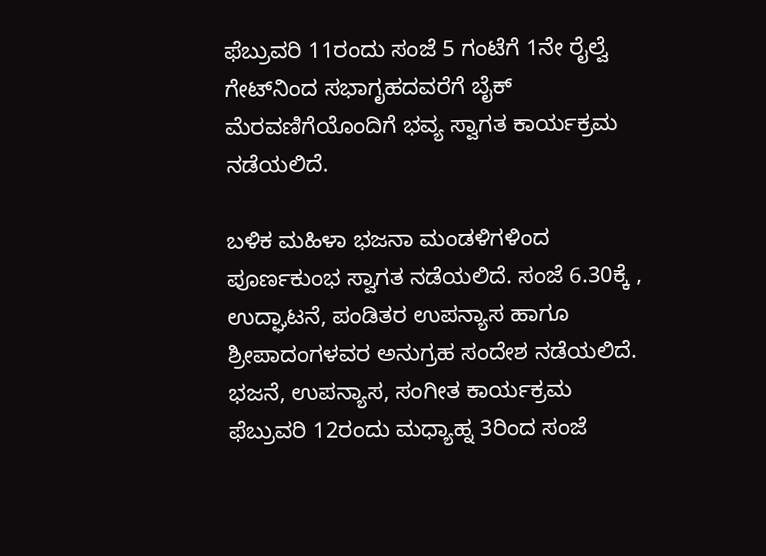ಫೆಬ್ರುವರಿ 11ರಂದು ಸಂಜೆ 5 ಗಂಟೆಗೆ 1ನೇ ರೈಲ್ವೆ ಗೇಟ್‌ನಿಂದ ಸಭಾಗೃಹದವರೆಗೆ ಬೈಕ್ ಮೆರವಣಿಗೆಯೊಂದಿಗೆ ಭವ್ಯ ಸ್ವಾಗತ ಕಾರ್ಯಕ್ರಮ ನಡೆಯಲಿದೆ.

ಬಳಿಕ ಮಹಿಳಾ ಭಜನಾ ಮಂಡಳಿಗಳಿಂದ ಪೂರ್ಣಕುಂಭ ಸ್ವಾಗತ ನಡೆಯಲಿದೆ. ಸಂಜೆ 6.30ಕ್ಕೆ , ಉದ್ಘಾಟನೆ, ಪಂಡಿತರ ಉಪನ್ಯಾಸ ಹಾಗೂ ಶ್ರೀಪಾದಂಗಳವರ ಅನುಗ್ರಹ ಸಂದೇಶ ನಡೆಯಲಿದೆ.
ಭಜನೆ, ಉಪನ್ಯಾಸ, ಸಂಗೀತ ಕಾರ್ಯಕ್ರಮ
ಫೆಬ್ರುವರಿ 12ರಂದು ಮಧ್ಯಾಹ್ನ 3ರಿಂದ ಸಂಜೆ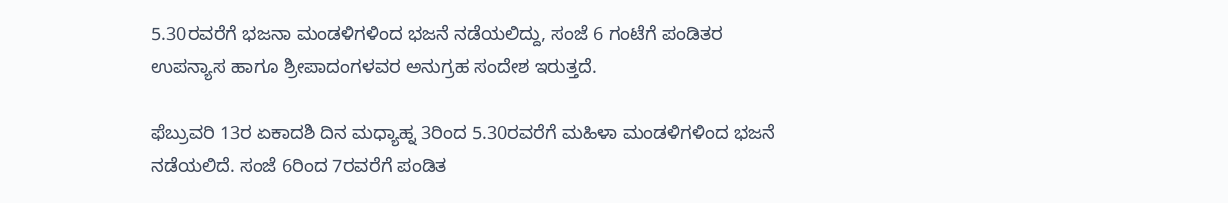5.30ರವರೆಗೆ ಭಜನಾ ಮಂಡಳಿಗಳಿಂದ ಭಜನೆ ನಡೆಯಲಿದ್ದು, ಸಂಜೆ 6 ಗಂಟೆಗೆ ಪಂಡಿತರ ಉಪನ್ಯಾಸ ಹಾಗೂ ಶ್ರೀಪಾದಂಗಳವರ ಅನುಗ್ರಹ ಸಂದೇಶ ಇರುತ್ತದೆ.

ಫೆಬ್ರುವರಿ 13ರ ಏಕಾದಶಿ ದಿನ ಮಧ್ಯಾಹ್ನ 3ರಿಂದ 5.30ರವರೆಗೆ ಮಹಿಳಾ ಮಂಡಳಿಗಳಿಂದ ಭಜನೆ ನಡೆಯಲಿದೆ. ಸಂಜೆ 6ರಿಂದ 7ರವರೆಗೆ ಪಂಡಿತ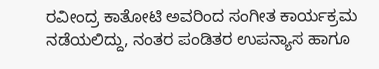ರವೀಂದ್ರ ಕಾತೋಟಿ ಅವರಿಂದ ಸಂಗೀತ ಕಾರ್ಯಕ್ರಮ ನಡೆಯಲಿದ್ದು, ನಂತರ ಪಂಡಿತರ ಉಪನ್ಯಾಸ ಹಾಗೂ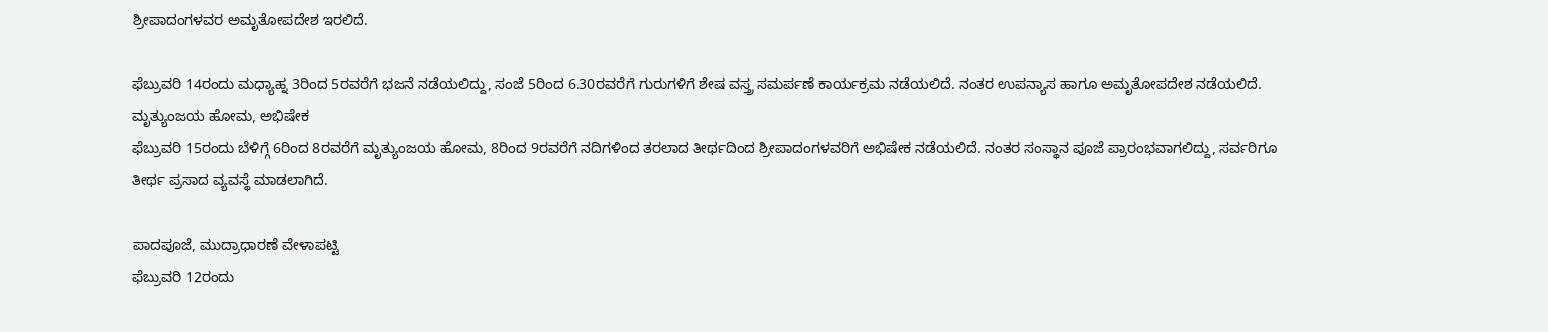ಶ್ರೀಪಾದಂಗಳವರ ಅಮೃತೋಪದೇಶ ಇರಲಿದೆ.

ಫೆಬ್ರುವರಿ 14ರಂದು ಮಧ್ಯಾಹ್ನ 3ರಿಂದ 5ರವರೆಗೆ ಭಜನೆ ನಡೆಯಲಿದ್ದು, ಸಂಜೆ 5ರಿಂದ 6.30ರವರೆಗೆ ಗುರುಗಳಿಗೆ ಶೇಷ ವಸ್ತ್ರ ಸಮರ್ಪಣೆ ಕಾರ್ಯಕ್ರಮ ನಡೆಯಲಿದೆ. ನಂತರ ಉಪನ್ಯಾಸ ಹಾಗೂ ಅಮೃತೋಪದೇಶ ನಡೆಯಲಿದೆ.
ಮೃತ್ಯುಂಜಯ ಹೋಮ, ಅಭಿಷೇಕ
ಫೆಬ್ರುವರಿ 15ರಂದು ಬೆಳಿಗ್ಗೆ 6ರಿಂದ 8ರವರೆಗೆ ಮೃತ್ಯುಂಜಯ ಹೋಮ, 8ರಿಂದ 9ರವರೆಗೆ ನದಿಗಳಿಂದ ತರಲಾದ ತೀರ್ಥದಿಂದ ಶ್ರೀಪಾದಂಗಳವರಿಗೆ ಅಭಿಷೇಕ ನಡೆಯಲಿದೆ. ನಂತರ ಸಂಸ್ಥಾನ ಪೂಜೆ ಪ್ರಾರಂಭವಾಗಲಿದ್ದು, ಸರ್ವರಿಗೂ ತೀರ್ಥ ಪ್ರಸಾದ ವ್ಯವಸ್ಥೆ ಮಾಡಲಾಗಿದೆ.

ಪಾದಪೂಜೆ, ಮುದ್ರಾಧಾರಣೆ ವೇಳಾಪಟ್ಟಿ
ಫೆಬ್ರುವರಿ 12ರಂದು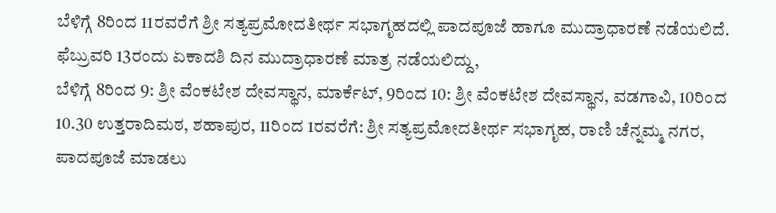ಬೆಳಿಗ್ಗೆ 8ರಿಂದ 11ರವರೆಗೆ ಶ್ರೀ ಸತ್ಯಪ್ರಮೋದತೀರ್ಥ ಸಭಾಗೃಹದಲ್ಲಿ ಪಾದಪೂಜೆ ಹಾಗೂ ಮುದ್ರಾಧಾರಣೆ ನಡೆಯಲಿದೆ.
ಫೆಬ್ರುವರಿ 13ರಂದು ಏಕಾದಶಿ ದಿನ ಮುದ್ರಾಧಾರಣೆ ಮಾತ್ರ ನಡೆಯಲಿದ್ದು,
ಬೆಳಿಗ್ಗೆ 8ರಿಂದ 9: ಶ್ರೀ ವೆಂಕಟೇಶ ದೇವಸ್ಥಾನ, ಮಾರ್ಕೆಟ್, 9ರಿಂದ 10: ಶ್ರೀ ವೆಂಕಟೇಶ ದೇವಸ್ಥಾನ, ವಡಗಾವಿ, 10ರಿಂದ 10.30 ಉತ್ತರಾದಿಮಠ, ಶಹಾಪುರ, 11ರಿಂದ 1ರವರೆಗೆ: ಶ್ರೀ ಸತ್ಯಪ್ರಮೋದತೀರ್ಥ ಸಭಾಗೃಹ, ರಾಣಿ ಚೆನ್ನಮ್ಮ ನಗರ, ಪಾದಪೂಜೆ ಮಾಡಲು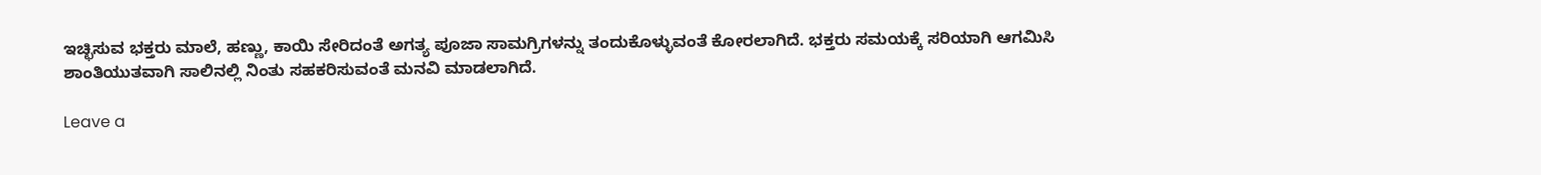ಇಚ್ಛಿಸುವ ಭಕ್ತರು ಮಾಲೆ, ಹಣ್ಣು, ಕಾಯಿ ಸೇರಿದಂತೆ ಅಗತ್ಯ ಪೂಜಾ ಸಾಮಗ್ರಿಗಳನ್ನು ತಂದುಕೊಳ್ಳುವಂತೆ ಕೋರಲಾಗಿದೆ. ಭಕ್ತರು ಸಮಯಕ್ಕೆ ಸರಿಯಾಗಿ ಆಗಮಿಸಿ ಶಾಂತಿಯುತವಾಗಿ ಸಾಲಿನಲ್ಲಿ ನಿಂತು ಸಹಕರಿಸುವಂತೆ ಮನವಿ ಮಾಡಲಾಗಿದೆ.

Leave a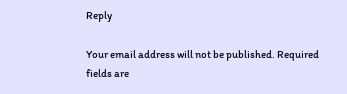Reply

Your email address will not be published. Required fields are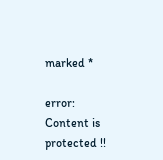marked *

error: Content is protected !!